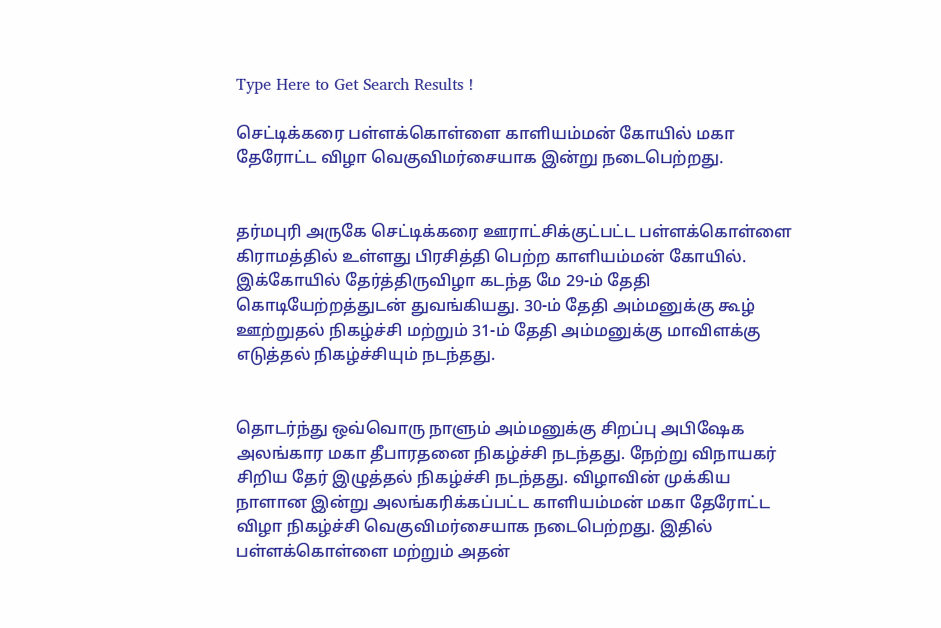Type Here to Get Search Results !

செட்டிக்கரை பள்ளக்கொள்ளை காளியம்மன் கோயில் மகா தேரோட்ட விழா வெகுவிமர்சையாக இன்று நடைபெற்றது.


தர்மபுரி அருகே செட்டிக்கரை ஊராட்சிக்குட்பட்ட பள்ளக்கொள்ளை கிராமத்தில் உள்ளது பிரசித்தி பெற்ற காளியம்மன் கோயில். இக்கோயில் தேர்த்திருவிழா கடந்த மே 29-ம் தேதி கொடியேற்றத்துடன் துவங்கியது. 30-ம் தேதி அம்மனுக்கு கூழ் ஊற்றுதல் நிகழ்ச்சி மற்றும் 31-ம் தேதி அம்மனுக்கு மாவிளக்கு எடுத்தல் நிகழ்ச்சியும் நடந்தது.


தொடர்ந்து ஒவ்வொரு நாளும் அம்மனுக்கு சிறப்பு அபிஷேக அலங்கார மகா தீபாரதனை நிகழ்ச்சி நடந்தது. நேற்று விநாயகர் சிறிய தேர் இழுத்தல் நிகழ்ச்சி நடந்தது. விழாவின் முக்கிய நாளான இன்று அலங்கரிக்கப்பட்ட காளியம்மன் மகா தேரோட்ட விழா நிகழ்ச்சி வெகுவிமர்சையாக நடைபெற்றது. இதில் பள்ளக்கொள்ளை மற்றும் அதன்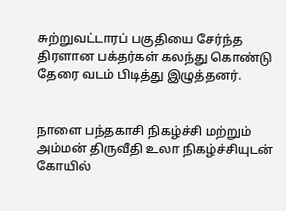சுற்றுவட்டாரப் பகுதியை சேர்ந்த திரளான பக்தர்கள் கலந்து கொண்டு தேரை வடம் பிடித்து இழுத்தனர்.


நாளை பந்தகாசி நிகழ்ச்சி மற்றும் அம்மன் திருவீதி உலா நிகழ்ச்சியுடன் கோயில்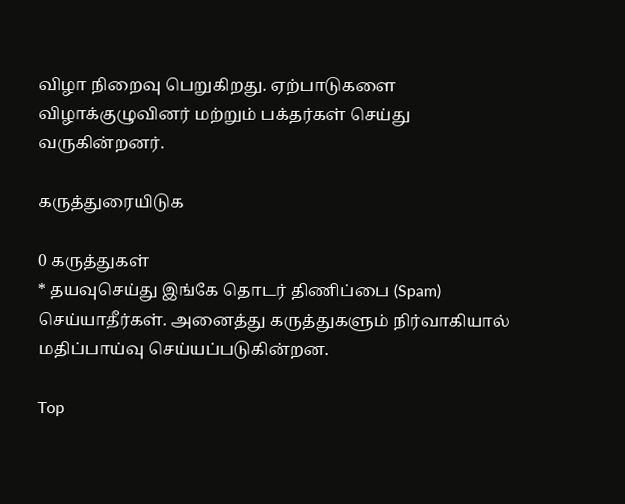விழா நிறைவு பெறுகிறது. ஏற்பாடுகளை விழாக்குழுவினர் மற்றும் பக்தர்கள் செய்து வருகின்றனர்.

கருத்துரையிடுக

0 கருத்துகள்
* தயவுசெய்து இங்கே தொடர் திணிப்பை (Spam) செய்யாதீர்கள். அனைத்து கருத்துகளும் நிர்வாகியால் மதிப்பாய்வு செய்யப்படுகின்றன.

Top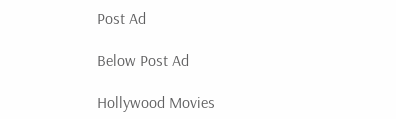Post Ad

Below Post Ad

Hollywood Movies